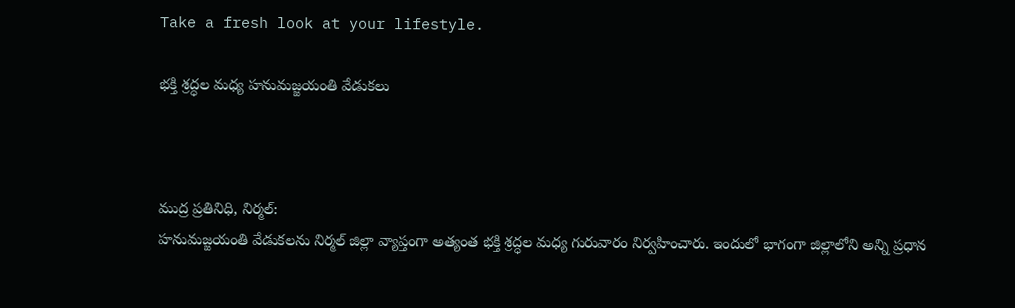Take a fresh look at your lifestyle.

భక్తి శ్రద్ధల మధ్య హనుమజ్జయంతి వేడుకలు



ముద్ర ప్రతినిధి, నిర్మల్:
హనుమజ్జయంతి వేడుకలను నిర్మల్ జిల్లా వ్యాప్తంగా అత్యంత భక్తి శ్రద్ధల మధ్య గురువారం నిర్వహించారు. ఇందులో భాగంగా జిల్లాలోని అన్ని ప్రధాన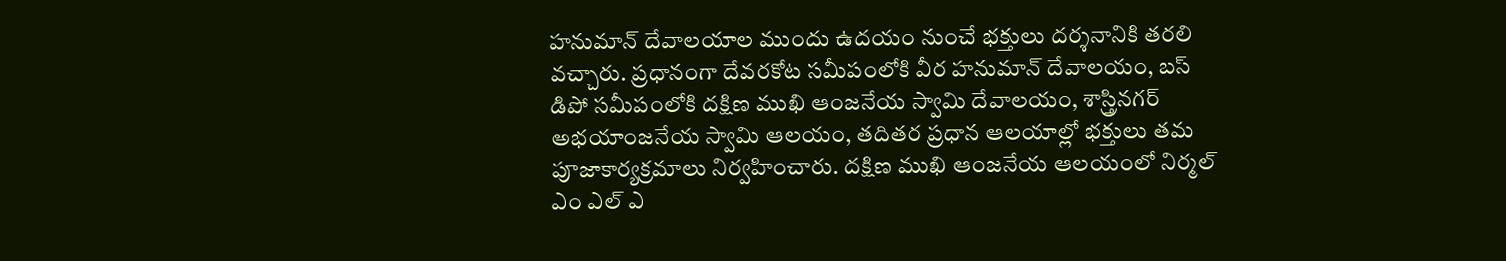హనుమాన్ దేవాలయాల ముందు ఉదయం నుంచే భక్తులు దర్శనానికి తరలి వచ్చారు. ప్రధానంగా దేవరకోట సమీపంలోకి వీర హనుమాన్ దేవాలయం, బస్ డిపో సమీపంలోకి దక్షిణ ముఖి ఆంజనేయ స్వామి దేవాలయం, శాస్త్రినగర్ అభయాంజనేయ స్వామి ఆలయం, తదితర ప్రధాన ఆలయాల్లో భక్తులు తమ పూజాకార్యక్రమాలు నిర్వహించారు. దక్షిణ ముఖి ఆంజనేయ ఆలయంలో నిర్మల్ ఎం ఎల్ ఎ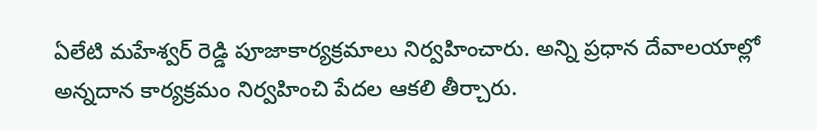ఏలేటి మహేశ్వర్ రెడ్డి పూజాకార్యక్రమాలు నిర్వహించారు. అన్ని ప్రధాన దేవాలయాల్లో అన్నదాన కార్యక్రమం నిర్వహించి పేదల ఆకలి తీర్చారు.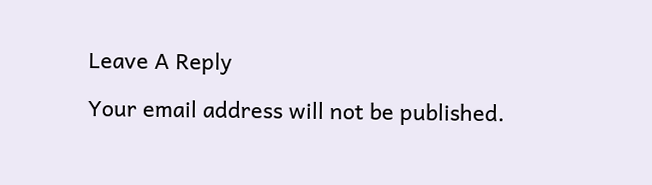Leave A Reply

Your email address will not be published.